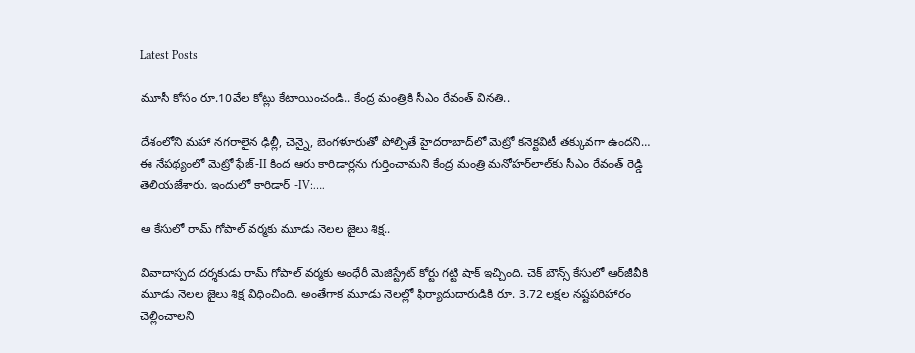Latest Posts

మూసీ కోసం రూ.10వేల కోట్లు కేటాయించండి.. కేంద్ర మంత్రికి సీఎం రేవంత్ వినతి..

దేశంలోని మ‌హా న‌గ‌రాలైన ఢిల్లీ, చెన్నై, బెంగ‌ళూరుతో పోల్చితే హైద‌రాబాద్‌లో మెట్రో క‌నెక్ట‌విటీ త‌క్కువ‌గా ఉంద‌ని… ఈ నేప‌థ్యంలో మెట్రో ఫేజ్‌-II కింద ఆరు కారిడార్ల‌ను గుర్తించామ‌ని కేంద్ర మంత్రి మ‌నోహ‌ర్‌లాల్‌కు సీఎం రేవంత్ రెడ్డి తెలియ‌జేశారు. ఇందులో కారిడార్ -IV:….

ఆ కేసులో రామ్ గోపాల్ వర్మకు మూడు నెల‌ల జైలు శిక్ష‌..

వివాదాస్ప‌ద‌ దర్శకుడు రామ్ గోపాల్ వర్మకు అంధేరీ మెజిస్ట్రేట్‌ కోర్టు గ‌ట్టి షాక్ ఇచ్చింది. చెక్ బౌన్స్ కేసులో ఆర్‌జీవీకి మూడు నెలల జైలు శిక్ష విధించింది. అంతేగాక మూడు నెల‌ల్లో ఫిర్యాదుదారుడికి రూ. 3.72 లక్షల నష్టపరిహారం చెల్లించాల‌ని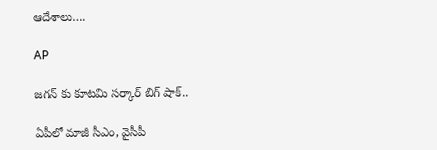ఆదేశాలు….

AP

జగన్ కు కూటమి సర్కార్ బిగ్ షాక్..

ఏపీలో మాజీ సీఎం, వైసీపీ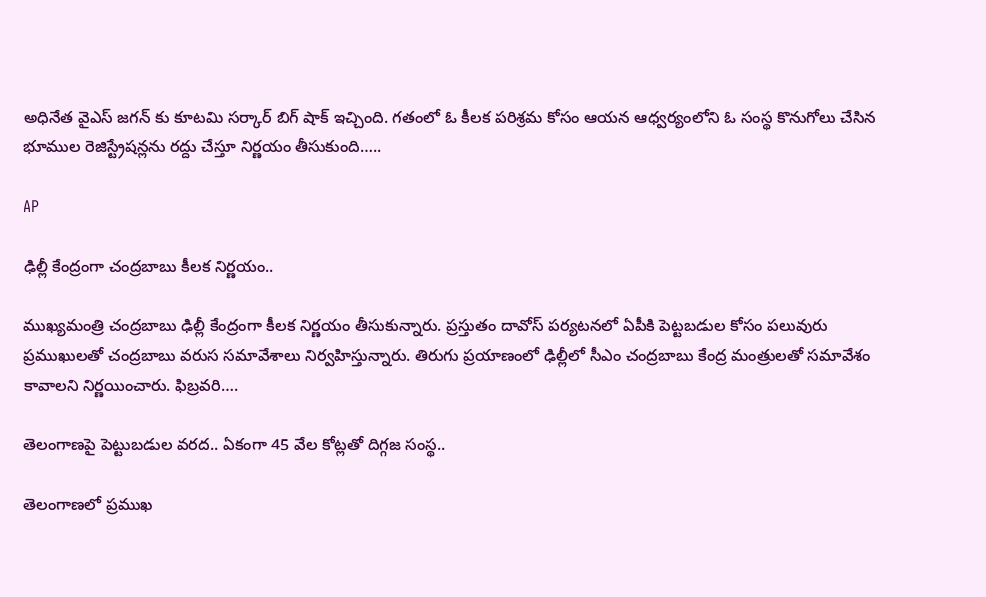అధినేత వైఎస్ జగన్ కు కూటమి సర్కార్ బిగ్ షాక్ ఇచ్చింది. గతంలో ఓ కీలక పరిశ్రమ కోసం ఆయన ఆధ్వర్యంలోని ఓ సంస్థ కొనుగోలు చేసిన భూముల రెజిస్ట్రేషన్లను రద్దు చేస్తూ నిర్ణయం తీసుకుంది…..

AP

ఢిల్లీ కేంద్రంగా చంద్రబాబు కీలక నిర్ణయం..

ముఖ్యమంత్రి చంద్రబాబు ఢిల్లీ కేంద్రంగా కీలక నిర్ణయం తీసుకున్నారు. ప్రస్తుతం దావోస్ పర్యటనలో ఏపీకి పెట్టబడుల కోసం పలువురు ప్రముఖులతో చంద్రబాబు వరుస సమావేశాలు నిర్వహిస్తున్నారు. తిరుగు ప్రయాణంలో ఢిల్లీలో సీఎం చంద్రబాబు కేంద్ర మంత్రులతో సమావేశం కావాలని నిర్ణయించారు. ఫిబ్రవరి….

తెలంగాణపై పెట్టుబడుల వరద.. ఏకంగా 45 వేల కోట్లతో దిగ్గజ సంస్థ..

తెలంగాణలో ప్రముఖ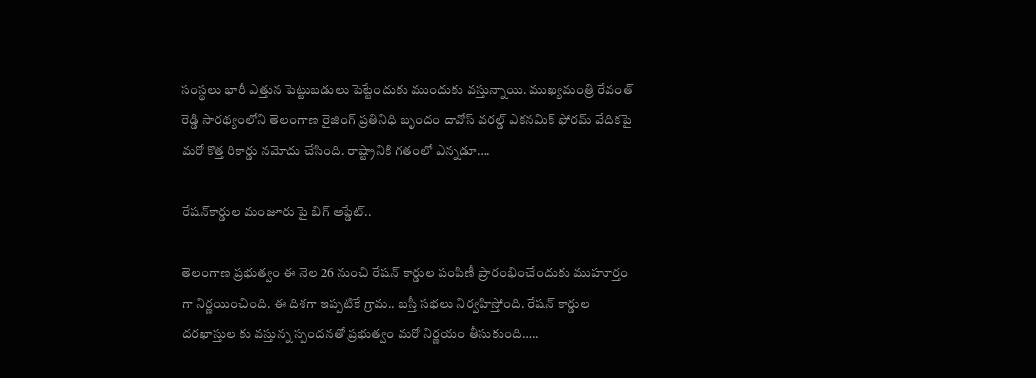సంస్థలు భారీ ఎత్తున పెట్టుబడులు పెట్టేందుకు ముందుకు వస్తున్నాయి. ముఖ్యమంత్రి రేవంత్ రెడ్డి సారథ్యంలోని తెలంగాణ రైజింగ్ ప్రతినిధి బృందం దావోస్ వరల్డ్ ఎకనమిక్ ఫోరమ్ వేదికపై మరో కొత్త రికార్డు నమోదు చేసింది. రాష్ట్రానికి గతంలో ఎన్నడూ….

రేషన్‌కార్డుల మంజూరు పై బిగ్ అప్డేట్..

తెలంగాణ ప్రభుత్వం ఈ నెల 26 నుంచి రేషన్ కార్డుల పంపిణీ ప్రారంభించేందుకు ముహూర్తం గా నిర్ణయించింది. ఈ దిశగా ఇప్పటికే గ్రామ.. బస్తీ సభలు నిర్వహిస్తోంది. రేషన్ కార్డుల దరఖాస్తుల కు వస్తున్న స్పందనతో ప్రభుత్వం మరో నిర్ణయం తీసుకుంది…..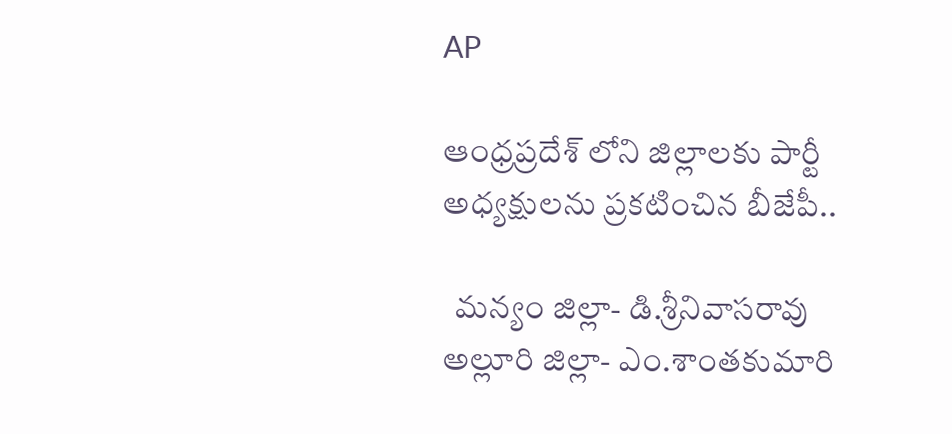AP

ఆంధ్రప్రదేశ్ లోని జిల్లాలకు పార్టీ అధ్యక్షులను ప్రకటించిన బీజేపీ..

  మన్యం జిల్లా- డి.శ్రీనివాసరావు   అల్లూరి జిల్లా- ఎం.శాంతకుమారి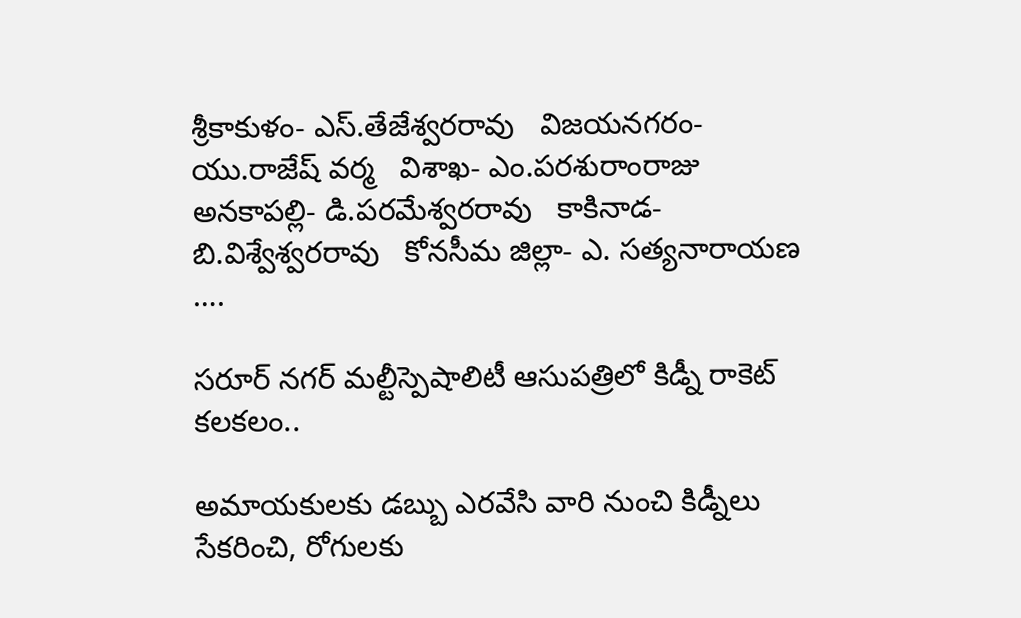శ్రీకాకుళం- ఎస్.తేజేశ్వరరావు   విజయనగరం- యు.రాజేష్ వర్మ   విశాఖ- ఎం.పరశురాంరాజు   అనకాపల్లి- డి.పరమేశ్వరరావు   కాకినాడ- బి.విశ్వేశ్వరరావు   కోనసీమ జిల్లా- ఎ. సత్యనారాయణ  ….

సరూర్ నగర్ మల్టీస్పెషాలిటీ ఆసుపత్రిలో కిడ్నీ రాకెట్ కలకలం..

అమాయకులకు డబ్బు ఎరవేసి వారి నుంచి కిడ్నీలు సేకరించి, రోగులకు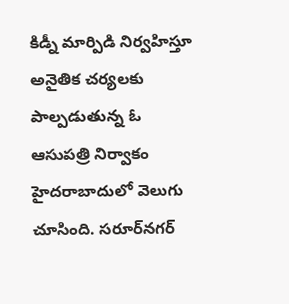కిడ్నీ మార్పిడి నిర్వహిస్తూ అనైతిక చర్యలకు పాల్పడుతున్న ఓ ఆసుపత్రి నిర్వాకం హైదరాబాదులో వెలుగు చూసింది. సరూర్‌నగర్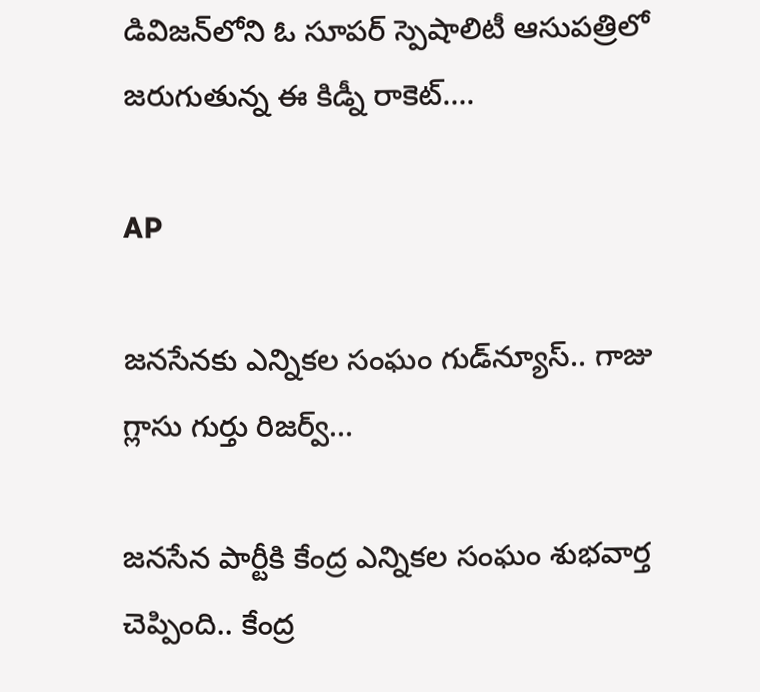డివిజన్‌లోని ఓ సూపర్ స్పెషాలిటీ ఆసుపత్రిలో జరుగుతున్న ఈ కిడ్నీ రాకెట్….

AP

జనసేనకు ఎన్నికల సంఘం గుడ్‌న్యూస్‌.. గాజు గ్లాసు గుర్తు రిజర్వ్…

జనసేన పార్టీకి కేంద్ర ఎన్నికల సంఘం శుభవార్త చెప్పింది.. కేంద్ర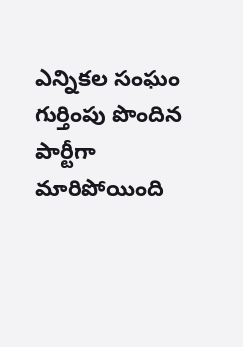ఎన్నికల సంఘం గుర్తింపు పొందిన పార్టీగా మారిపోయింది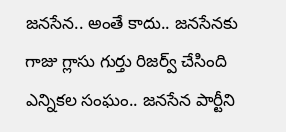జనసేన.. అంతే కాదు.. జనసేనకు గాజు గ్లాసు గుర్తు రిజర్వ్ చేసింది ఎన్నికల సంఘం.. జనసేన పార్టీని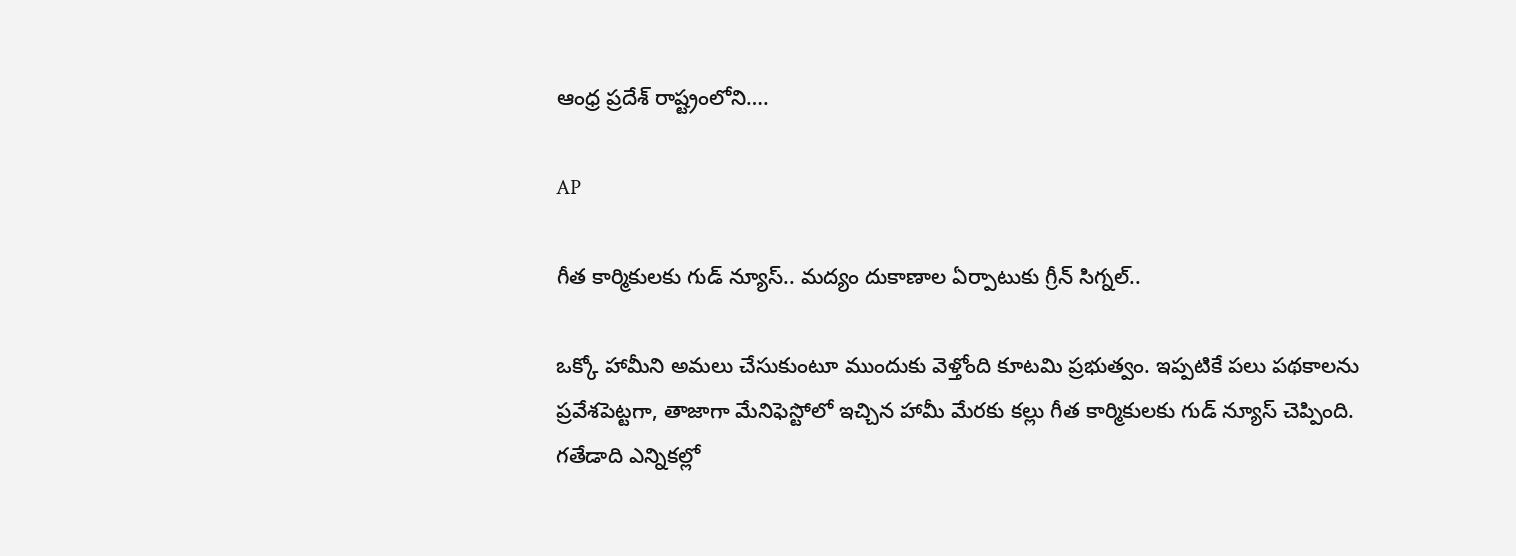ఆంధ్ర ప్రదేశ్ రాష్ట్రంలోని….

AP

గీత కార్మికులకు గుడ్ న్యూస్.. మద్యం దుకాణాల ఏర్పాటుకు గ్రీన్ సిగ్నల్..

ఒక్కో హామీని అమలు చేసుకుంటూ ముందుకు వెళ్తోంది కూటమి ప్రభుత్వం. ఇప్పటికే పలు పథకాలను ప్రవేశపెట్టగా, తాజాగా మేనిఫెస్టోలో ఇచ్చిన హామీ మేరకు కల్లు గీత కార్మికులకు గుడ్ న్యూస్ చెప్పింది. గతేడాది ఎన్నికల్లో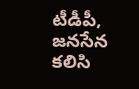టీడీపీ, జనసేన కలిసి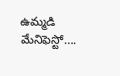ఉమ్మడి మేనిఫెస్టో….